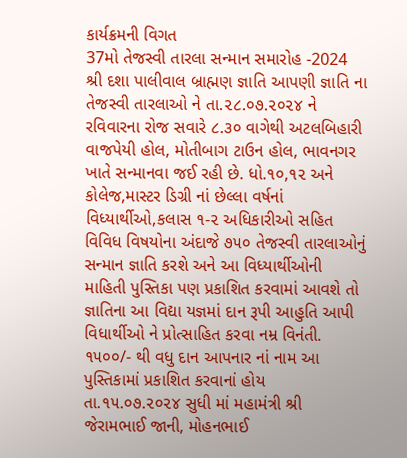કાર્યક્રમની વિગત
37મો તેજસ્વી તારલા સન્માન સમારોહ -2024
શ્રી દશા પાલીવાલ બ્રાહ્મણ જ્ઞાતિ આપણી જ્ઞાતિ ના તેજસ્વી તારલાઓ ને તા.૨૮.૦૭.૨૦૨૪ ને રવિવારના રોજ સવારે ૮.૩૦ વાગેથી અટલબિહારી વાજપેયી હોલ, મોતીબાગ ટાઉન હોલ, ભાવનગર ખાતે સન્માનવા જઈ રહી છે. ધો.૧૦,૧૨ અને કોલેજ,માસ્ટર ડિગ્રી નાં છેલ્લા વર્ષનાં વિધ્યાર્થીઓ,કલાસ ૧-૨ અધિકારીઓ સહિત વિવિધ વિષયોના અંદાજે ૭૫૦ તેજસ્વી તારલાઓનું સન્માન જ્ઞાતિ કરશે અને આ વિધ્યાર્થીઓની માહિતી પુસ્તિકા પણ પ્રકાશિત કરવામાં આવશે તો જ્ઞાતિના આ વિદ્યા યજ્ઞમાં દાન રૂપી આહુતિ આપી વિધાર્થીઓ ને પ્રોત્સાહિત કરવા નમ્ર વિનંતી. ૧૫૦૦/- થી વધુ દાન આપનાર નાં નામ આ પુસ્તિકામાં પ્રકાશિત કરવાનાં હોય તા.૧૫.૦૭.૨૦૨૪ સુધી માં મહામંત્રી શ્રી જેરામભાઈ જાની, મોહનભાઈ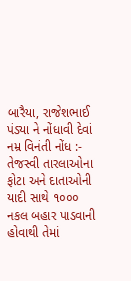બારૈયા, રાજેશભાઈ પંડ્યા ને નોંધાવી દેવાં નમ્ર વિનંતી નોંધ :- તેજસ્વી તારલાઓના ફોટા અને દાતાઓની યાદી સાથે ૧૦૦૦ નકલ બહાર પાડવાની હોવાથી તેમાં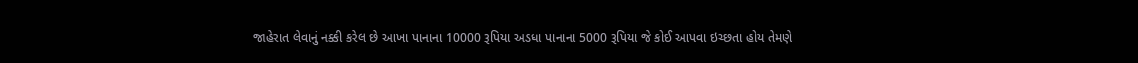જાહેરાત લેવાનું નક્કી કરેલ છે આખા પાનાના 10000 રૂપિયા અડધા પાનાના 5000 રૂપિયા જે કોઈ આપવા ઇચ્છતા હોય તેમણે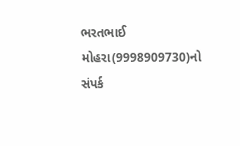ભરતભાઈ મોહરા(9998909730)નો સંપર્ક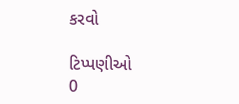કરવો

ટિપ્પણીઓ
0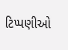ટિપ્પણીઓ